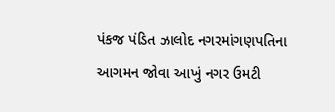પંકજ પંડિત ઝાલોદ નગરમાંગણપતિના આગમન જોવા આખું નગર ઉમટી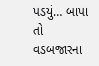પડયું… બાપા તો વડબજારના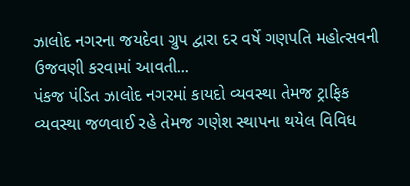ઝાલોદ નગરના જયદેવા ગ્રુપ દ્વારા દર વર્ષે ગણપતિ મહોત્સવની ઉજવણી કરવામાં આવતી...
પંકજ પંડિત ઝાલોદ નગરમાં કાયદો વ્યવસ્થા તેમજ ટ્રાફિક વ્યવસ્થા જળવાઈ રહે તેમજ ગણેશ સ્થાપના થયેલ વિવિધ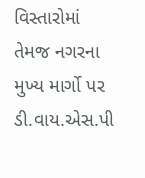વિસ્તારોમાં તેમજ નગરના મુખ્ય માર્ગો પર ડી.વાય.એસ.પી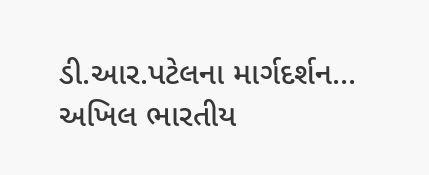ડી.આર.પટેલના માર્ગદર્શન...
અખિલ ભારતીય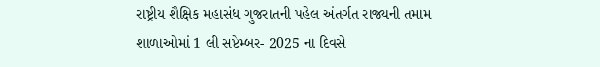રાષ્ટ્રીય શૈક્ષિક મહાસંધ ગુજરાતની પહેલ અંતર્ગત રાજ્યની તમામ શાળાઓમાં 1 લી સપ્ટેમ્બર- 2025 ના દિવસે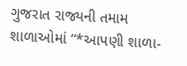ગુજરાત રાજ્યની તમામ શાળાઓમાં “*આપણી શાળા-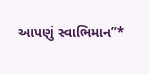આપણું સ્વાભિમાન”*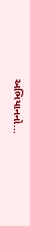અભિયાનનો...